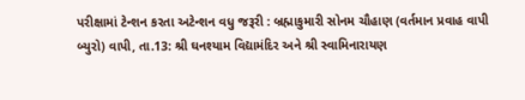પરીક્ષામાં ટેન્શન કરતા અટેન્શન વધુ જરૂરી : બ્રહ્માકુમારી સોનમ ચૌહાણ (વર્તમાન પ્રવાહ વાપી બ્યુરો) વાપી, તા.13: શ્રી ઘનશ્યામ વિદ્યામંદિર અને શ્રી સ્વામિનારાયણ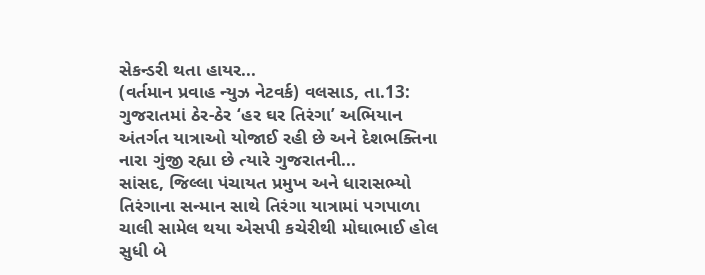સેકન્ડરી થતા હાયર...
(વર્તમાન પ્રવાહ ન્યુઝ નેટવર્ક) વલસાડ, તા.13: ગુજરાતમાં ઠેર-ઠેર ‘હર ઘર તિરંગા’ અભિયાન અંતર્ગત યાત્રાઓ યોજાઈ રહી છે અને દેશભક્તિના નારા ગુંજી રહ્યા છે ત્યારે ગુજરાતની...
સાંસદ, જિલ્લા પંચાયત પ્રમુખ અને ધારાસભ્યો તિરંગાના સન્માન સાથે તિરંગા યાત્રામાં પગપાળા ચાલી સામેલ થયા એસપી કચેરીથી મોઘાભાઈ હોલ સુધી બે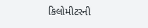કિલોમીટરની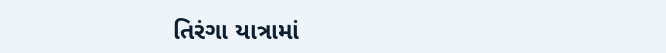તિરંગા યાત્રામાં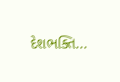દેશભક્તિ...